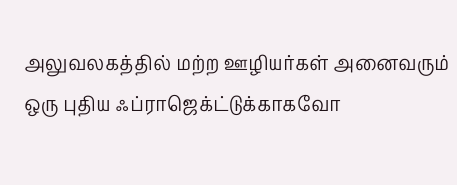அலுவலகத்தில் மற்ற ஊழியர்கள் அனைவரும் ஒரு புதிய ஃப்ராஜெக்ட்டுக்காகவோ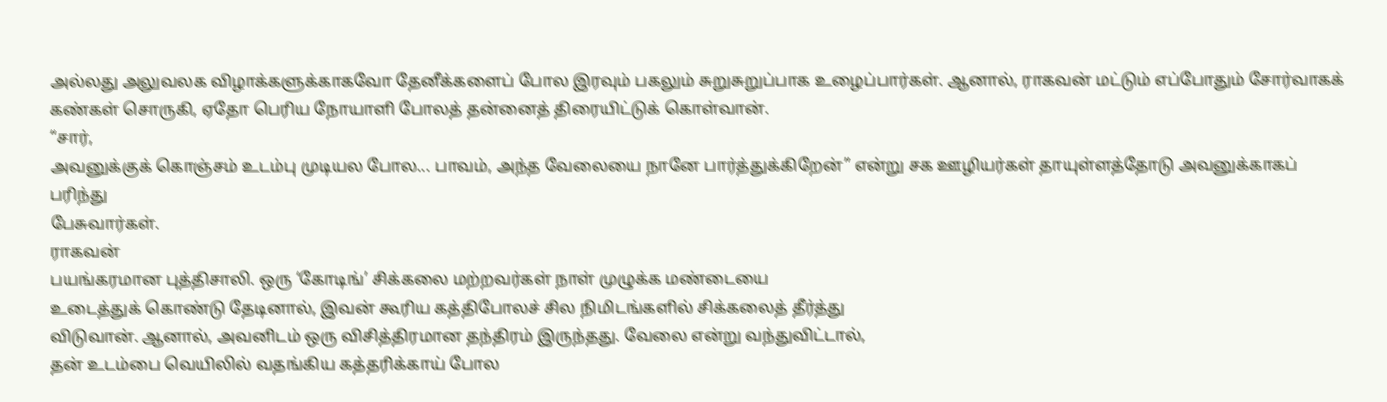அல்லது அலுவலக விழாக்களுக்காகவோ தேனீக்களைப் போல இரவும் பகலும் சுறுசுறுப்பாக உழைப்பார்கள். ஆனால், ராகவன் மட்டும் எப்போதும் சோர்வாகக் கண்கள் சொருகி, ஏதோ பெரிய நோயாளி போலத் தன்னைத் திரையிட்டுக் கொள்வான்.
“சார்,
அவனுக்குக் கொஞ்சம் உடம்பு முடியல போல... பாவம், அந்த வேலையை நானே பார்த்துக்கிறேன்” என்று சக ஊழியர்கள் தாயுள்ளத்தோடு அவனுக்காகப் பரிந்து
பேசுவார்கள்.
ராகவன்
பயங்கரமான புத்திசாலி. ஒரு ‘கோடிங்’ சிக்கலை மற்றவர்கள் நாள் முழுக்க மண்டையை
உடைத்துக் கொண்டு தேடினால், இவன் கூரிய கத்திபோலச் சில நிமிடங்களில் சிக்கலைத் தீர்த்து
விடுவான். ஆனால், அவனிடம் ஒரு விசித்திரமான தந்திரம் இருந்தது. வேலை என்று வந்துவிட்டால்,
தன் உடம்பை வெயிலில் வதங்கிய கத்தரிக்காய் போல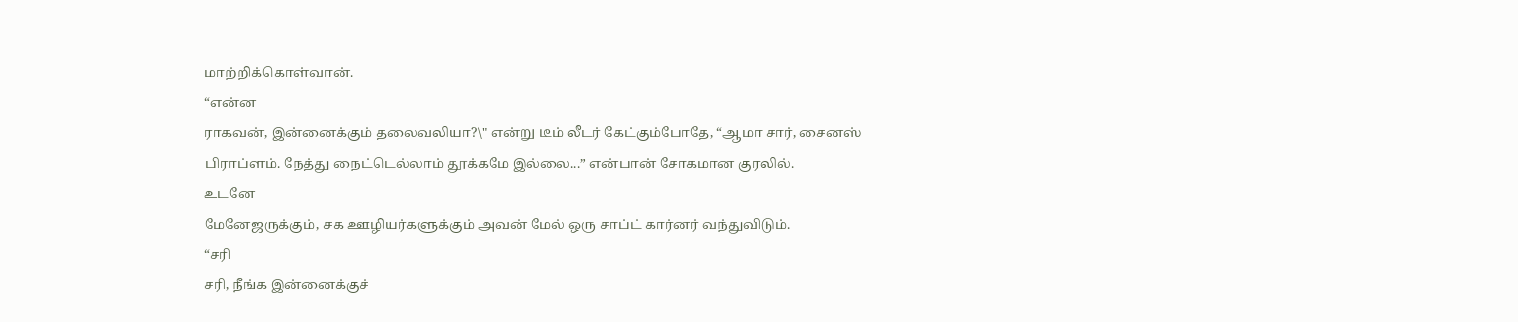மாற்றிக்கொள்வான்.
“என்ன
ராகவன், இன்னைக்கும் தலைவலியா?\" என்று டீம் லீடர் கேட்கும்போதே, “ஆமா சார், சைனஸ்
பிராப்ளம். நேத்து நைட்டெல்லாம் தூக்கமே இல்லை...” என்பான் சோகமான குரலில்.
உடனே
மேனேஜருக்கும், சக ஊழியர்களுக்கும் அவன் மேல் ஒரு சாப்ட் கார்னர் வந்துவிடும்.
“சரி
சரி, நீங்க இன்னைக்குச்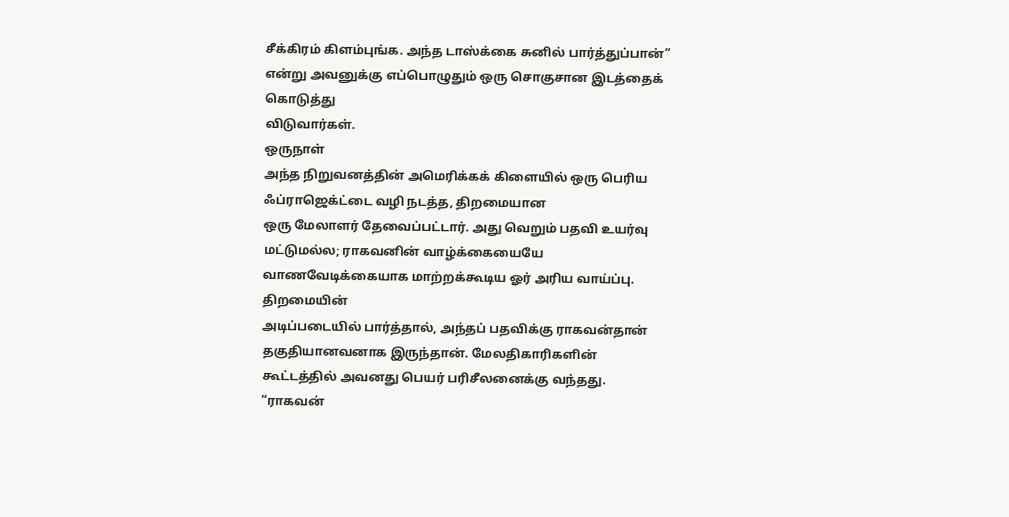சீக்கிரம் கிளம்புங்க. அந்த டாஸ்க்கை சுனில் பார்த்துப்பான்” என்று அவனுக்கு எப்பொழுதும் ஒரு சொகுசான இடத்தைக் கொடுத்து
விடுவார்கள்.
ஒருநாள்
அந்த நிறுவனத்தின் அமெரிக்கக் கிளையில் ஒரு பெரிய ஃப்ராஜெக்ட்டை வழி நடத்த, திறமையான
ஒரு மேலாளர் தேவைப்பட்டார். அது வெறும் பதவி உயர்வு மட்டுமல்ல; ராகவனின் வாழ்க்கையையே
வாணவேடிக்கையாக மாற்றக்கூடிய ஓர் அரிய வாய்ப்பு.
திறமையின்
அடிப்படையில் பார்த்தால், அந்தப் பதவிக்கு ராகவன்தான் தகுதியானவனாக இருந்தான். மேலதிகாரிகளின்
கூட்டத்தில் அவனது பெயர் பரிசீலனைக்கு வந்தது.
“ராகவன்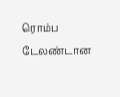ரொம்ப டேலண்டான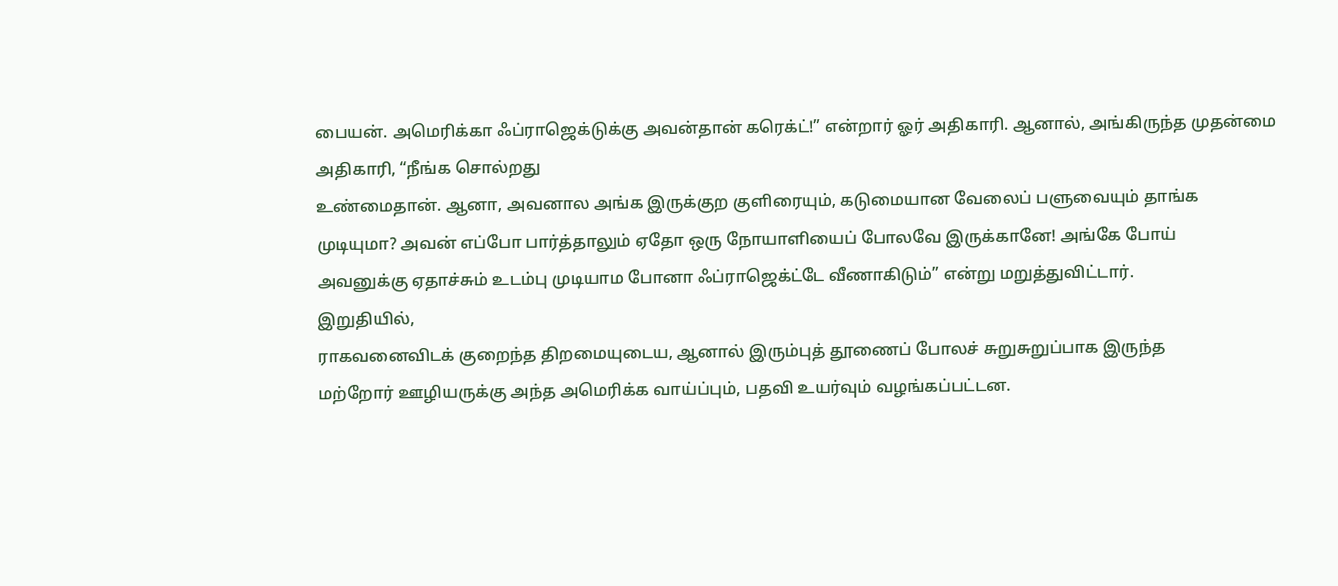பையன். அமெரிக்கா ஃப்ராஜெக்டுக்கு அவன்தான் கரெக்ட்!” என்றார் ஓர் அதிகாரி. ஆனால், அங்கிருந்த முதன்மை அதிகாரி, “நீங்க சொல்றது
உண்மைதான். ஆனா, அவனால அங்க இருக்குற குளிரையும், கடுமையான வேலைப் பளுவையும் தாங்க
முடியுமா? அவன் எப்போ பார்த்தாலும் ஏதோ ஒரு நோயாளியைப் போலவே இருக்கானே! அங்கே போய்
அவனுக்கு ஏதாச்சும் உடம்பு முடியாம போனா ஃப்ராஜெக்ட்டே வீணாகிடும்” என்று மறுத்துவிட்டார்.
இறுதியில்,
ராகவனைவிடக் குறைந்த திறமையுடைய, ஆனால் இரும்புத் தூணைப் போலச் சுறுசுறுப்பாக இருந்த
மற்றோர் ஊழியருக்கு அந்த அமெரிக்க வாய்ப்பும், பதவி உயர்வும் வழங்கப்பட்டன.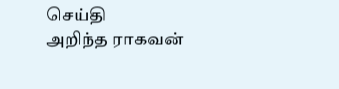செய்தி
அறிந்த ராகவன்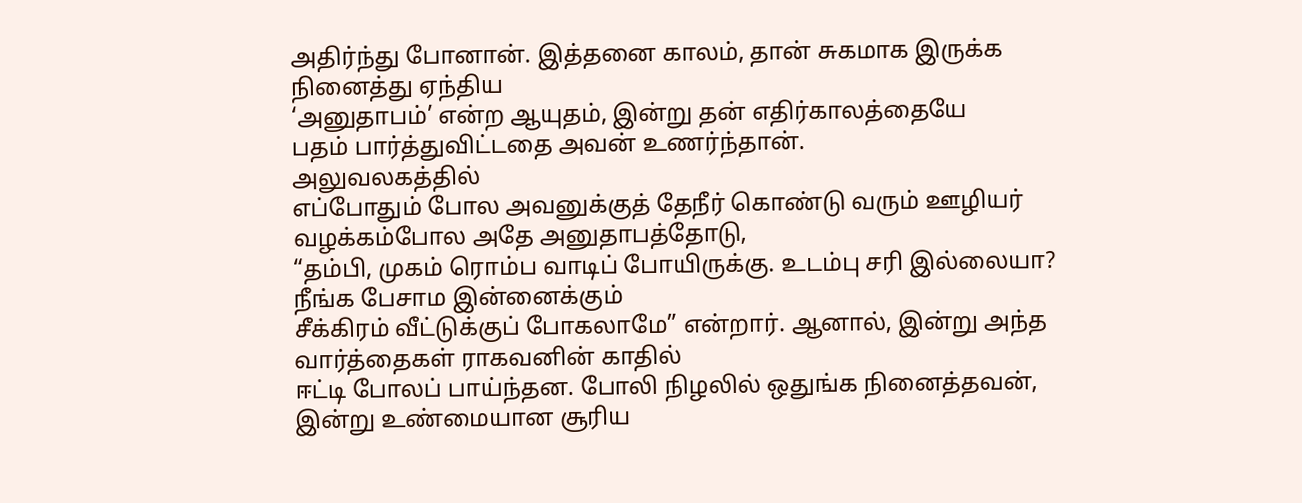அதிர்ந்து போனான். இத்தனை காலம், தான் சுகமாக இருக்க நினைத்து ஏந்திய
‘அனுதாபம்’ என்ற ஆயுதம், இன்று தன் எதிர்காலத்தையே
பதம் பார்த்துவிட்டதை அவன் உணர்ந்தான்.
அலுவலகத்தில்
எப்போதும் போல அவனுக்குத் தேநீர் கொண்டு வரும் ஊழியர் வழக்கம்போல அதே அனுதாபத்தோடு,
“தம்பி, முகம் ரொம்ப வாடிப் போயிருக்கு. உடம்பு சரி இல்லையா? நீங்க பேசாம இன்னைக்கும்
சீக்கிரம் வீட்டுக்குப் போகலாமே” என்றார். ஆனால், இன்று அந்த வார்த்தைகள் ராகவனின் காதில்
ஈட்டி போலப் பாய்ந்தன. போலி நிழலில் ஒதுங்க நினைத்தவன், இன்று உண்மையான சூரிய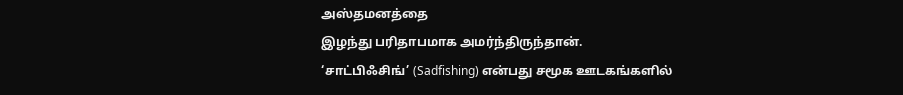அஸ்தமனத்தை
இழந்து பரிதாபமாக அமர்ந்திருந்தான்.
‘சாட்பிஃசிங்’ (Sadfishing) என்பது சமூக ஊடகங்களில்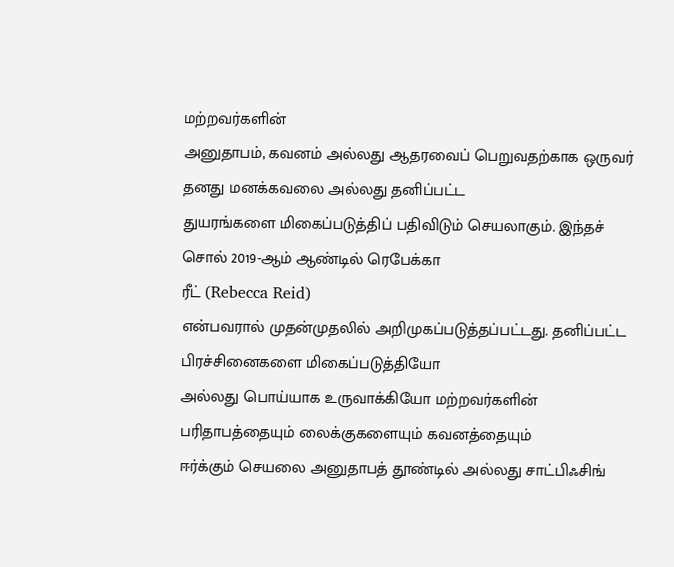மற்றவர்களின்
அனுதாபம், கவனம் அல்லது ஆதரவைப் பெறுவதற்காக ஒருவர் தனது மனக்கவலை அல்லது தனிப்பட்ட
துயரங்களை மிகைப்படுத்திப் பதிவிடும் செயலாகும். இந்தச் சொல் 2019-ஆம் ஆண்டில் ரெபேக்கா
ரீட் (Rebecca Reid)
என்பவரால் முதன்முதலில் அறிமுகப்படுத்தப்பட்டது. தனிப்பட்ட பிரச்சினைகளை மிகைப்படுத்தியோ
அல்லது பொய்யாக உருவாக்கியோ மற்றவர்களின் பரிதாபத்தையும் லைக்குகளையும் கவனத்தையும்
ஈர்க்கும் செயலை அனுதாபத் தூண்டில் அல்லது சாட்பிஃசிங்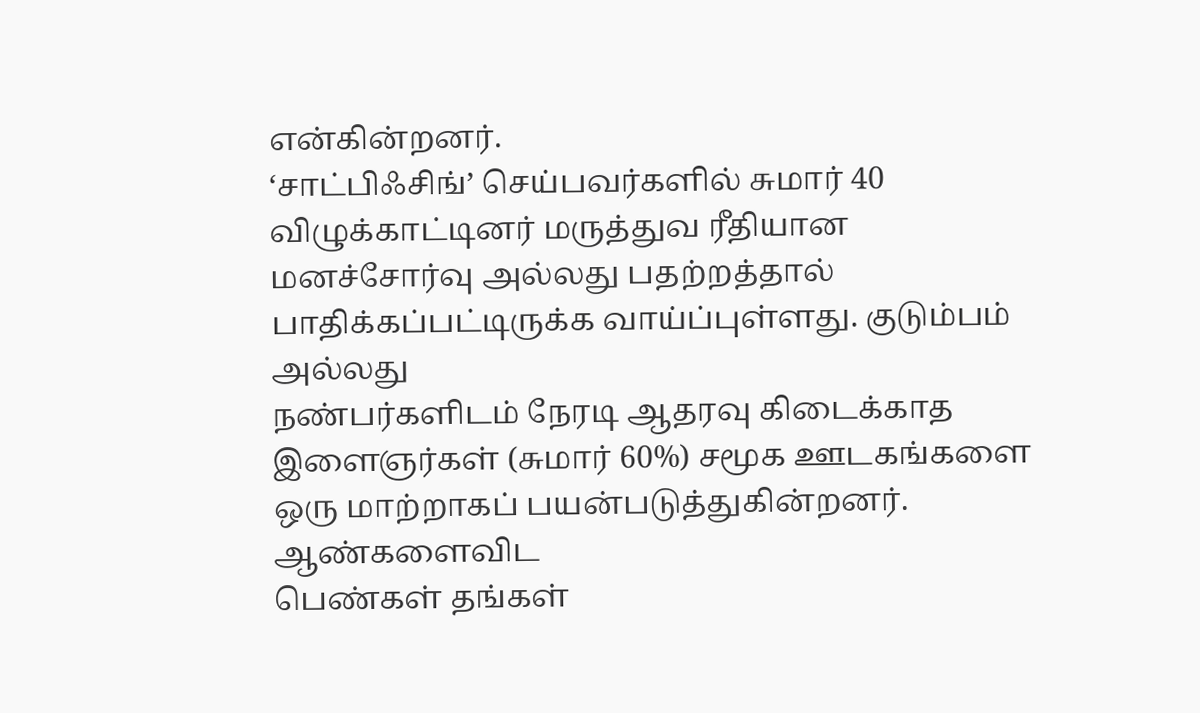என்கின்றனர்.
‘சாட்பிஃசிங்’ செய்பவர்களில் சுமார் 40 விழுக்காட்டினர் மருத்துவ ரீதியான
மனச்சோர்வு அல்லது பதற்றத்தால் பாதிக்கப்பட்டிருக்க வாய்ப்புள்ளது. குடும்பம் அல்லது
நண்பர்களிடம் நேரடி ஆதரவு கிடைக்காத இளைஞர்கள் (சுமார் 60%) சமூக ஊடகங்களை ஒரு மாற்றாகப் பயன்படுத்துகின்றனர்.
ஆண்களைவிட
பெண்கள் தங்கள்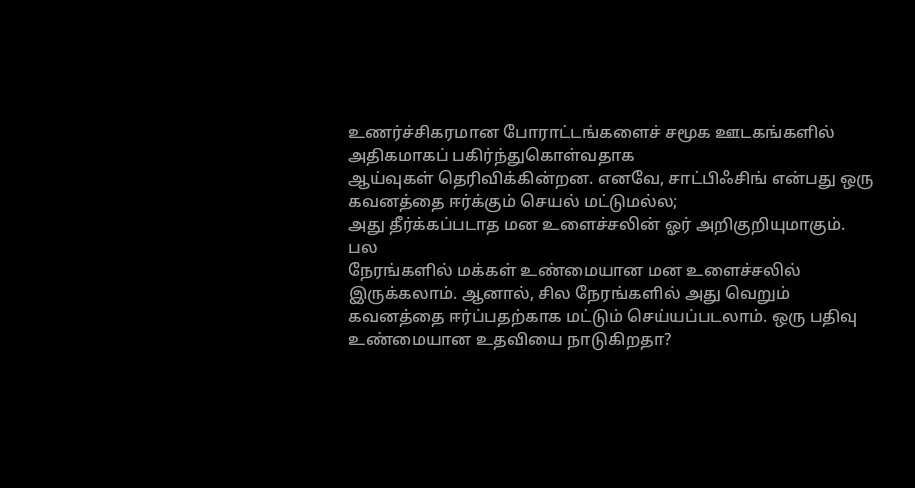உணர்ச்சிகரமான போராட்டங்களைச் சமூக ஊடகங்களில் அதிகமாகப் பகிர்ந்துகொள்வதாக
ஆய்வுகள் தெரிவிக்கின்றன. எனவே, சாட்பிஃசிங் என்பது ஒரு கவனத்தை ஈர்க்கும் செயல் மட்டுமல்ல;
அது தீர்க்கப்படாத மன உளைச்சலின் ஓர் அறிகுறியுமாகும்.
பல
நேரங்களில் மக்கள் உண்மையான மன உளைச்சலில் இருக்கலாம். ஆனால், சில நேரங்களில் அது வெறும்
கவனத்தை ஈர்ப்பதற்காக மட்டும் செய்யப்படலாம். ஒரு பதிவு உண்மையான உதவியை நாடுகிறதா?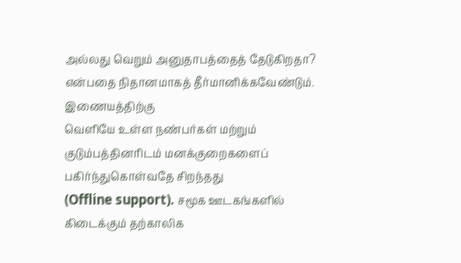அல்லது வெறும் அனுதாபத்தைத் தேடுகிறதா? என்பதை நிதானமாகத் தீர்மானிக்கவேண்டும்.
இணையத்திற்கு
வெளியே உள்ள நண்பர்கள் மற்றும் குடும்பத்தினரிடம் மனக்குறைகளைப் பகிர்ந்துகொள்வதே சிறந்தது
(Offline support). சமூக ஊடகங்களில் கிடைக்கும் தற்காலிக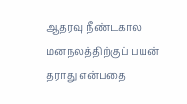ஆதரவு நீண்டகால மனநலத்திற்குப் பயன் தராது என்பதை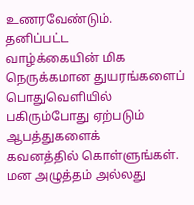உணரவேண்டும்.
தனிப்பட்ட
வாழ்க்கையின் மிக நெருக்கமான துயரங்களைப் பொதுவெளியில் பகிரும்போது ஏற்படும் ஆபத்துகளைக்
கவனத்தில் கொள்ளுங்கள். மன அழுத்தம் அல்லது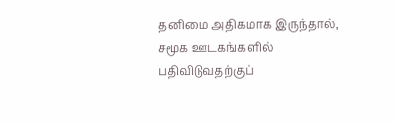தனிமை அதிகமாக இருந்தால், சமூக ஊடகங்களில்
பதிவிடுவதற்குப்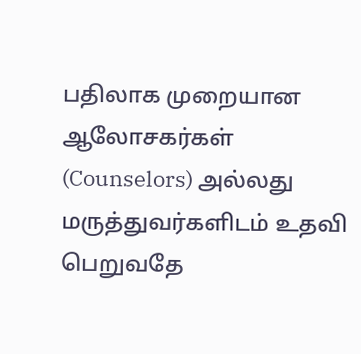பதிலாக முறையான ஆலோசகர்கள் (Counselors) அல்லது மருத்துவர்களிடம் உதவி பெறுவதே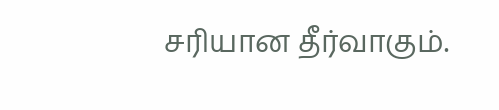சரியான தீர்வாகும்.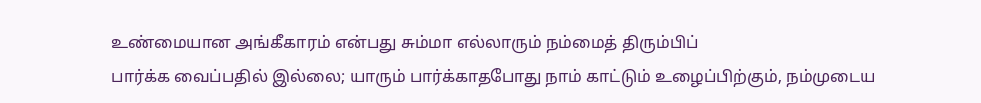உண்மையான அங்கீகாரம் என்பது சும்மா எல்லாரும் நம்மைத் திரும்பிப்
பார்க்க வைப்பதில் இல்லை; யாரும் பார்க்காதபோது நாம் காட்டும் உழைப்பிற்கும், நம்முடைய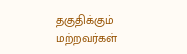தகுதிக்கும் மற்றவர்கள்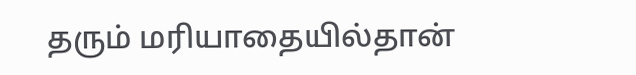தரும் மரியாதையில்தான்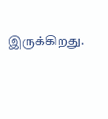இருக்கிறது.